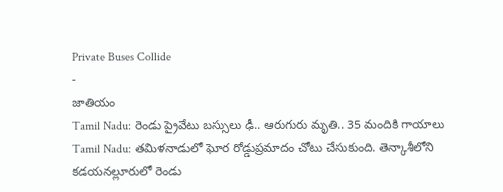Private Buses Collide
-
జాతియం
Tamil Nadu: రెండు ప్రైవేటు బస్సులు ఢీ.. ఆరుగురు మృతి.. 35 మందికి గాయాలు
Tamil Nadu: తమిళనాడులో ఘోర రోడ్డుప్రమాదం చోటు చేసుకుంది. తెన్కాశీలోని కడయనల్లూరులో రెండు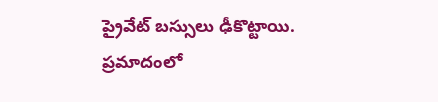ప్రైవేట్ బస్సులు ఢీకొట్టాయి. ప్రమాదంలో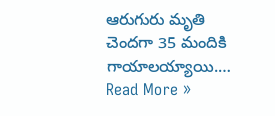ఆరుగురు మృతి చెందగా 35 మందికి గాయాలయ్యాయి.…
Read More »